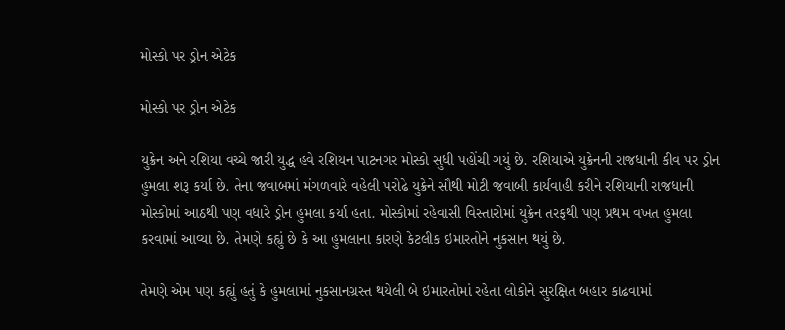મોસ્કો પર ડ્રોન એટેક

મોસ્કો પર ડ્રોન એટેક

યુક્રેન અને રશિયા વચ્ચે જારી યુદ્ધ હવે રશિયન પાટનગર મોસ્કો સુધી પહોંચી ગયું છે. રશિયાએ યુક્રેનની રાજધાની કીવ પર ડ્રોન હુમલા શરૂ કર્યા છે. તેના જવાબમાં મંગળવારે વહેલી પરોઢે યુક્રેને સૌથી મોટી જવાબી કાર્યવાહી કરીને રશિયાની રાજધાની મોસ્કોમાં આઠથી પણ વધારે ડ્રોન હુમલા કર્યા હતા. મોસ્કોમાં રહેવાસી વિસ્તારોમાં યુક્રેન તરફથી પણ પ્રથમ વખત હુમલા કરવામાં આવ્યા છે. તેમણે કહ્યું છે કે આ હુમલાના કારણે કેટલીક ઇમારતોને નુકસાન થયું છે.

તેમણે એમ પણ કહ્યું હતું કે હુમલામાં નુકસાનગ્રસ્ત થયેલી બે ઇમારતોમાં રહેતા લોકોને સુરક્ષિત બહાર કાઢવામાં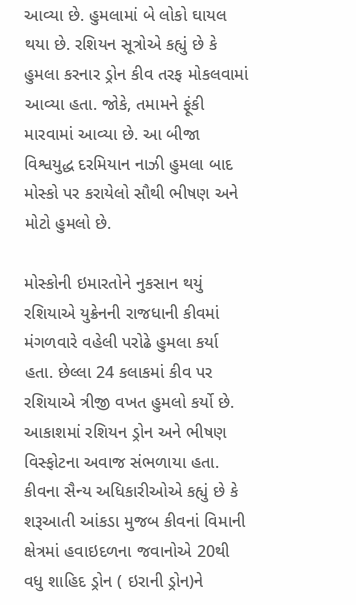આવ્યા છે. હુમલામાં બે લોકો ઘાયલ થયા છે. રશિયન સૂત્રોએ કહ્યું છે કે હુમલા કરનાર ડ્રોન કીવ તરફ મોકલવામાં આવ્યા હતા. જોકે, તમામને ફૂંકી મારવામાં આવ્યા છે. આ બીજા વિશ્વયુદ્ધ દરમિયાન નાઝી હુમલા બાદ મોસ્કો પર કરાયેલો સૌથી ભીષણ અને મોટો હુમલો છે.

મોસ્કોની ઇમારતોને નુકસાન થયું
રશિયાએ યુક્રેનની રાજધાની કીવમાં મંગળવારે વહેલી પરોઢે હુમલા કર્યા હતા. છેલ્લા 24 કલાકમાં કીવ પર રશિયાએ ત્રીજી વખત હુમલો કર્યો છે. આકાશમાં રશિયન ડ્રોન અને ભીષણ વિસ્ફોટના અવાજ સંભળાયા હતા. કીવના સૈન્ય અધિકારીઓએ કહ્યું છે કે શરૂઆતી આંકડા મુજબ કીવનાં વિમાની ક્ષેત્રમાં હવાઇદ‌ળના જવાનોએ 20થી વધુ શાહિદ ડ્રોન ( ઇરાની ડ્રોન)ને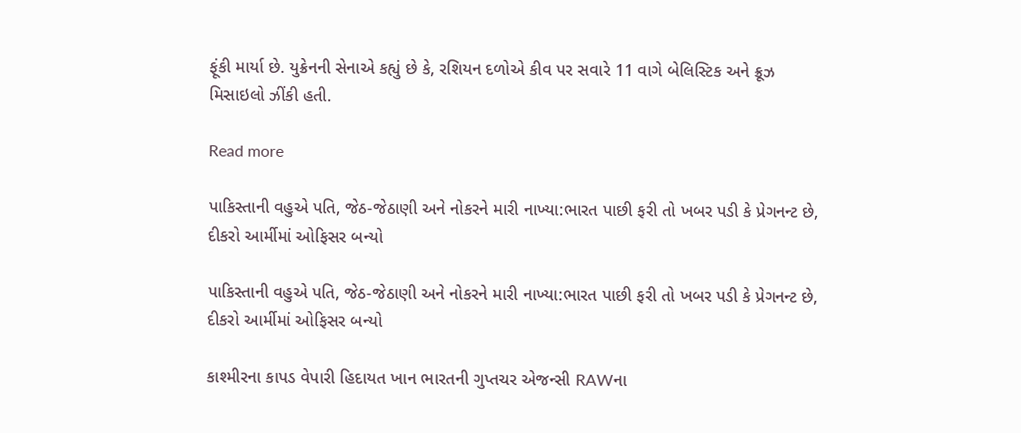ફૂંકી માર્યા છે. યુક્રેનની સેનાએ કહ્યું છે કે, રશિયન દળોએ કીવ પર સવારે 11 વાગે બેલિસ્ટિક અને ક્રૂઝ મિસાઇલો ઝીંકી હતી.

Read more

પાકિસ્તાની વહુએ પતિ, જેઠ-જેઠાણી અને નોકરને મારી નાખ્યા:ભારત પાછી ફરી તો ખબર પડી કે પ્રેગનન્ટ છે, દીકરો આર્મીમાં ઓફિસર બન્યો

પાકિસ્તાની વહુએ પતિ, જેઠ-જેઠાણી અને નોકરને મારી નાખ્યા:ભારત પાછી ફરી તો ખબર પડી કે પ્રેગનન્ટ છે, દીકરો આર્મીમાં ઓફિસર બન્યો

કાશ્મીરના કાપડ વેપારી હિદાયત ખાન ભારતની ગુપ્તચર એજન્સી RAWના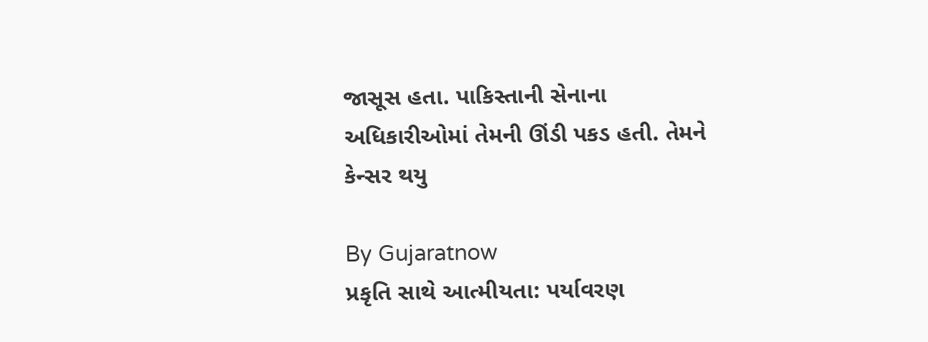જાસૂસ હતા. પાકિસ્તાની સેનાના અધિકારીઓમાં તેમની ઊંડી પકડ હતી. તેમને કેન્સર થયુ

By Gujaratnow
પ્રકૃતિ સાથે આત્મીયતા: પર્યાવરણ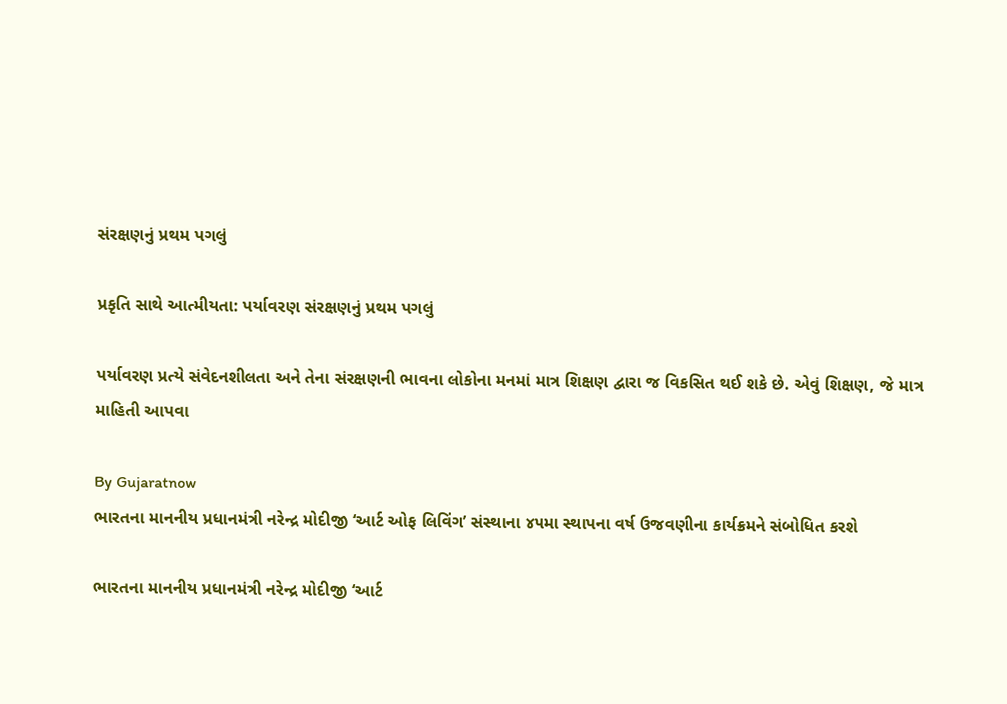સંરક્ષણનું પ્રથમ પગલું

પ્રકૃતિ સાથે આત્મીયતા: પર્યાવરણ સંરક્ષણનું પ્રથમ પગલું

પર્યાવરણ પ્રત્યે સંવેદનશીલતા અને તેના સંરક્ષણની ભાવના લોકોના મનમાં માત્ર શિક્ષણ દ્વારા જ વિકસિત થઈ શકે છે. એવું શિક્ષણ, જે માત્ર માહિતી આપવા

By Gujaratnow
ભારતના માનનીય પ્રધાનમંત્રી નરેન્દ્ર મોદીજી ‘આર્ટ ઓફ લિવિંગ’ સંસ્થાના ૪૫મા સ્થાપના વર્ષ ઉજવણીના કાર્યક્રમને સંબોધિત કરશે

ભારતના માનનીય પ્રધાનમંત્રી નરેન્દ્ર મોદીજી ‘આર્ટ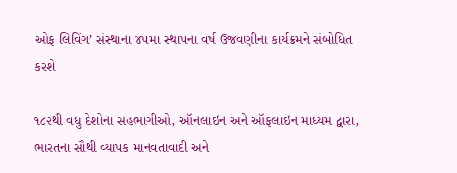ઓફ લિવિંગ’ સંસ્થાના ૪૫મા સ્થાપના વર્ષ ઉજવણીના કાર્યક્રમને સંબોધિત કરશે

૧૮૨થી વધુ દેશોના સહભાગીઓ, ઑનલાઇન અને ઑફલાઇન માધ્યમ દ્વારા, ભારતના સૌથી વ્યાપક માનવતાવાદી અને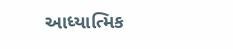આધ્યાત્મિક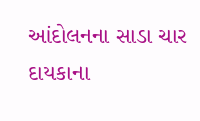આંદોલનના સાડા ચાર દાયકાના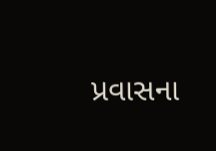પ્રવાસના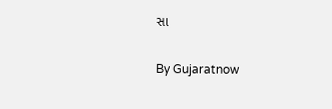સા

By Gujaratnow